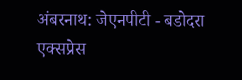अंबरनाथ: जेएनपीटी - बडोदरा एक्सप्रेस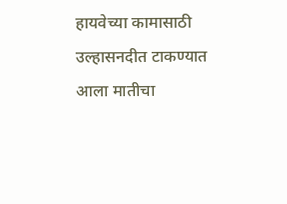हायवेच्या कामासाठी उल्हासनदीत टाकण्यात आला मातीचा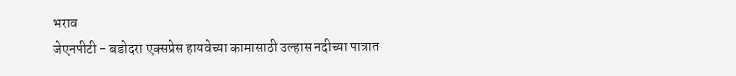भराव
जेएनपीटी - बडोदरा एक्सप्रेस हायवेच्या कामासाठी उल्हास नदीच्या पात्रात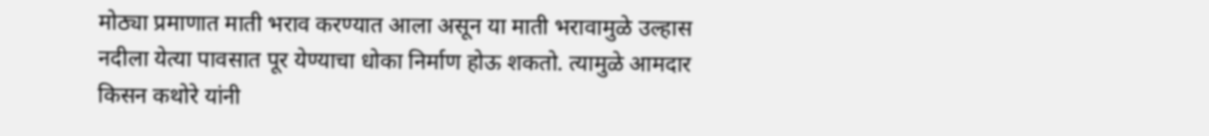मोठ्या प्रमाणात माती भराव करण्यात आला असून या माती भरावामुळे उल्हास नदीला येत्या पावसात पूर येण्याचा धोका निर्माण होऊ शकतो. त्यामुळे आमदार किसन कथोरे यांनी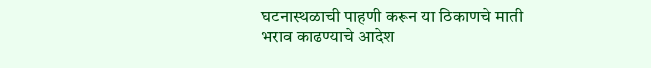घटनास्थळाची पाहणी करून या ठिकाणचे माती भराव काढण्याचे आदेश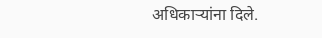अधिकाऱ्यांना दिले.